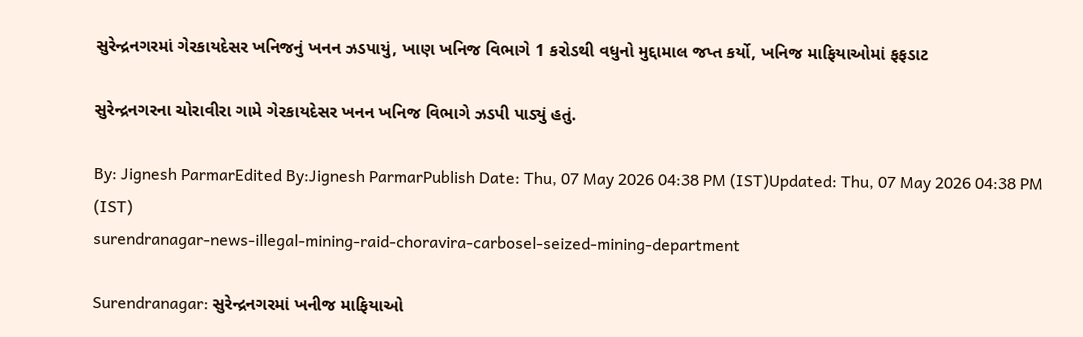સુરેન્દ્રનગરમાં ગેરકાયદેસર ખનિજનું ખનન ઝડપાયું, ખાણ ખનિજ વિભાગે 1 કરોડથી વધુનો મુદ્દામાલ જપ્ત કર્યો, ખનિજ માફિયાઓમાં ફફડાટ

સુરેન્દ્રનગરના ચોરાવીરા ગામે ગેરકાયદેસર ખનન ખનિજ વિભાગે ઝડપી પાડ્યું હતું.

By: Jignesh ParmarEdited By:Jignesh ParmarPublish Date: Thu, 07 May 2026 04:38 PM (IST)Updated: Thu, 07 May 2026 04:38 PM (IST)
surendranagar-news-illegal-mining-raid-choravira-carbosel-seized-mining-department

Surendranagar: સુરેન્દ્રનગરમાં ખનીજ માફિયાઓ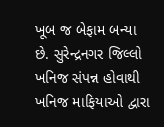ખૂબ જ બેફામ બન્યા છે. સુરેન્દ્રનગર જિલ્લો ખનિજ સંપન્ન હોવાથી ખનિજ માફિયાઓ દ્વારા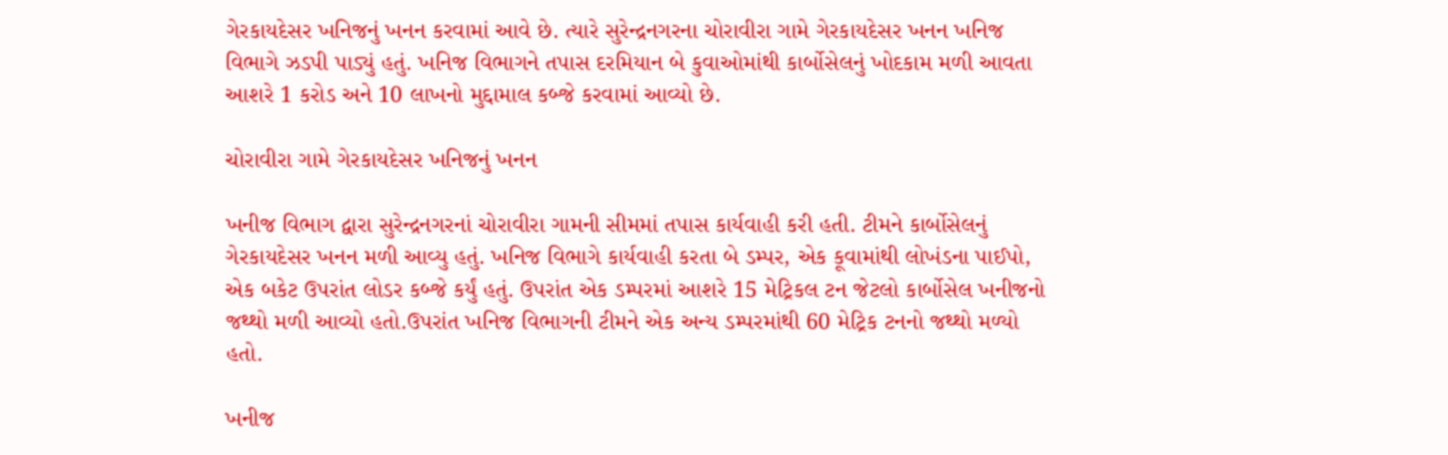ગેરકાયદેસર ખનિજનું ખનન કરવામાં આવે છે. ત્યારે સુરેન્દ્રનગરના ચોરાવીરા ગામે ગેરકાયદેસર ખનન ખનિજ વિભાગે ઝડપી પાડ્યું હતું. ખનિજ વિભાગને તપાસ દરમિયાન બે કુવાઓમાંથી કાર્બોસેલનું ખોદકામ મળી આવતા આશરે 1 કરોડ અને 10 લાખનો મુદ્દામાલ કબ્જે કરવામાં આવ્યો છે.

ચોરાવીરા ગામે ગેરકાયદેસર ખનિજનું ખનન

ખનીજ વિભાગ દ્વારા સુરેન્દ્રનગરનાં ચોરાવીરા ગામની સીમમાં તપાસ કાર્યવાહી કરી હતી. ટીમને કાર્બોસેલનું ગેરકાયદેસર ખનન મળી આવ્યુ હતું. ખનિજ વિભાગે કાર્યવાહી કરતા બે ડમ્પર, એક કૂવામાંથી લોખંડના પાઈપો, એક બકેટ ઉપરાંત લોડર કબ્જે કર્યું હતું. ઉપરાંત એક ડમ્પરમાં આશરે 15 મેટ્રિકલ ટન જેટલો કાર્બોસેલ ખનીજનો જથ્થો મળી આવ્યો હતો.ઉપરાંત ખનિજ વિભાગની ટીમને એક અન્ય ડમ્પરમાંથી 60 મેટ્રિક ટનનો જથ્થો મળ્યો હતો.

ખનીજ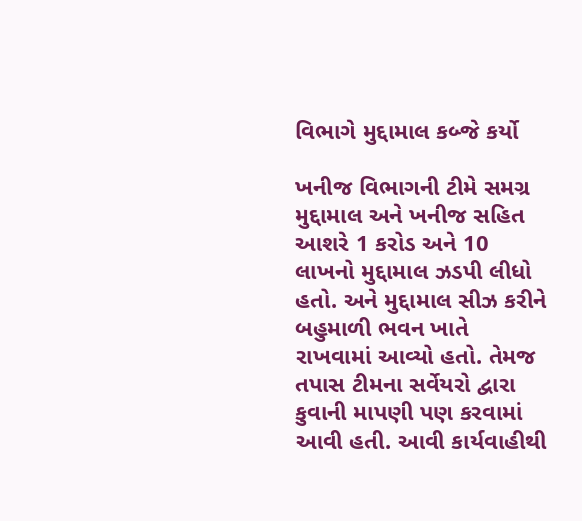વિભાગે મુદ્દામાલ કબ્જે કર્યો

ખનીજ વિભાગની ટીમે સમગ્ર મુદ્દામાલ અને ખનીજ સહિત આશરે 1 કરોડ અને 10 લાખનો મુદ્દામાલ ઝડપી લીધો હતો. અને મુદ્દામાલ સીઝ કરીને બહુમાળી ભવન ખાતે રાખવામાં આવ્યો હતો. તેમજ તપાસ ટીમના સર્વેયરો દ્વારા કુવાની માપણી પણ કરવામાં આવી હતી. આવી કાર્યવાહીથી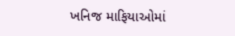ખનિજ માફિયાઓમાં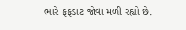ભારે ફફડાટ જોવા મળી રહ્યો છે.